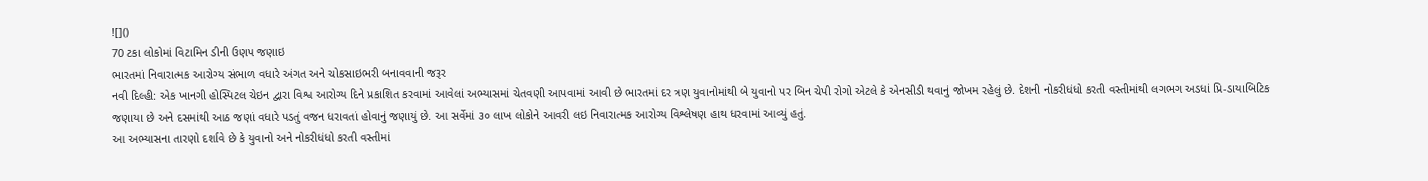![]()
70 ટકા લોકોમાં વિટામિન ડીની ઉણપ જણાઇ
ભારતમાં નિવારાત્મક આરોગ્ય સંભાળ વધારે અંગત અને ચોકસાઇભરી બનાવવાની જરૂર
નવી દિલ્હી: એક ખાનગી હોસ્પિટલ ચેઇન દ્વારા વિશ્વ આરોગ્ય દિને પ્રકાશિત કરવામાં આવેલાં અભ્યાસમાં ચેતવણી આપવામાં આવી છે ભારતમાં દર ત્રણ યુવાનોમાંથી બે યુવાનો પર બિન ચેપી રોગો એટલે કે એનસીડી થવાનું જોખમ રહેલું છે. દેશની નોકરીધંધો કરતી વસ્તીમાંથી લગભગ અડધાં પ્રિ-ડાયાબિટિક જણાયા છે અને દસમાંથી આઠ જણાં વધારે પડતું વજન ધરાવતાં હોવાનું જણાયું છે. આ સર્વેમાં ૩૦ લાખ લોકોને આવરી લઇ નિવારાત્મક આરોગ્ય વિશ્લેષણ હાથ ધરવામાં આવ્યું હતું.
આ અભ્યાસના તારણો દર્શાવે છે કે યુવાનો અને નોકરીધંધો કરતી વસ્તીમાં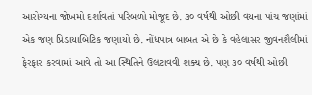આરોગ્યના જોખમો દર્શાવતાં પરિબળો મોજૂદ છે. ૩૦ વર્ષથી ઓછી વયના પાંચ જણાંમાં એક જણ પ્રિડાયાબિટિક જણાયો છે. નોંધપાત્ર બાબત એ છે કે વહેલાસર જીવનશૈલીમાં ફેરફાર કરવામાં આવે તો આ સ્થિતિને ઉલટાવવી શક્ય છે. પણ ૩૦ વર્ષથી ઓછી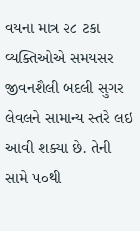વયના માત્ર ૨૮ ટકા વ્યક્તિઓએ સમયસર જીવનશૈલી બદલી સુગર લેવલને સામાન્ય સ્તરે લઇ આવી શક્યા છે. તેની સામે ૫૦થી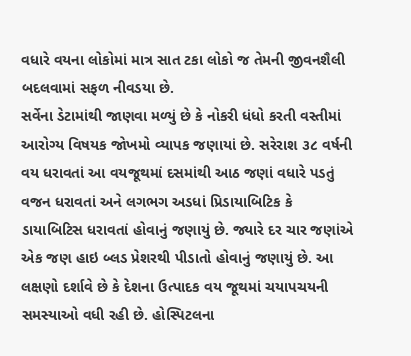વધારે વયના લોકોમાં માત્ર સાત ટકા લોકો જ તેમની જીવનશૈલી બદલવામાં સફળ નીવડયા છે.
સર્વેના ડેટામાંથી જાણવા મળ્યું છે કે નોકરી ધંધો કરતી વસ્તીમાં આરોગ્ય વિષયક જોખમો વ્યાપક જણાયાં છે. સરેરાશ ૩૮ વર્ષની વય ધરાવતાં આ વયજૂથમાં દસમાંથી આઠ જણાં વધારે પડતું વજન ધરાવતાં અને લગભગ અડધાં પ્રિડાયાબિટિક કે ડાયાબિટિસ ધરાવતાં હોવાનું જણાયું છે. જ્યારે દર ચાર જણાંએ એક જણ હાઇ બ્લડ પ્રેશરથી પીડાતો હોવાનું જણાયું છે. આ લક્ષણો દર્શાવે છે કે દેશના ઉત્પાદક વય જૂથમાં ચયાપચયની સમસ્યાઓ વધી રહી છે. હોસ્પિટલના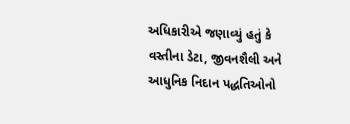અધિકારીએ જણાવ્યું હતું કે વસ્તીના ડેટા, જીવનશૈલી અને આધુનિક નિદાન પદ્ધતિઓનો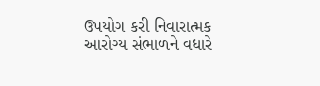ઉપયોગ કરી નિવારાત્મક આરોગ્ય સંભાળને વધારે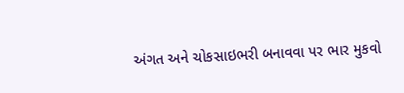અંગત અને ચોકસાઇભરી બનાવવા પર ભાર મુકવો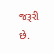જરૂરી છે.